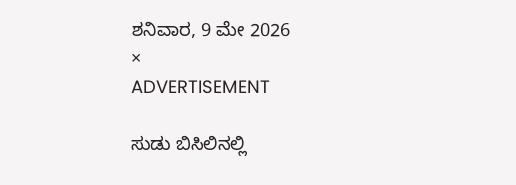ಶನಿವಾರ, 9 ಮೇ 2026
×
ADVERTISEMENT

ಸುಡು ಬಿಸಿಲಿನಲ್ಲಿ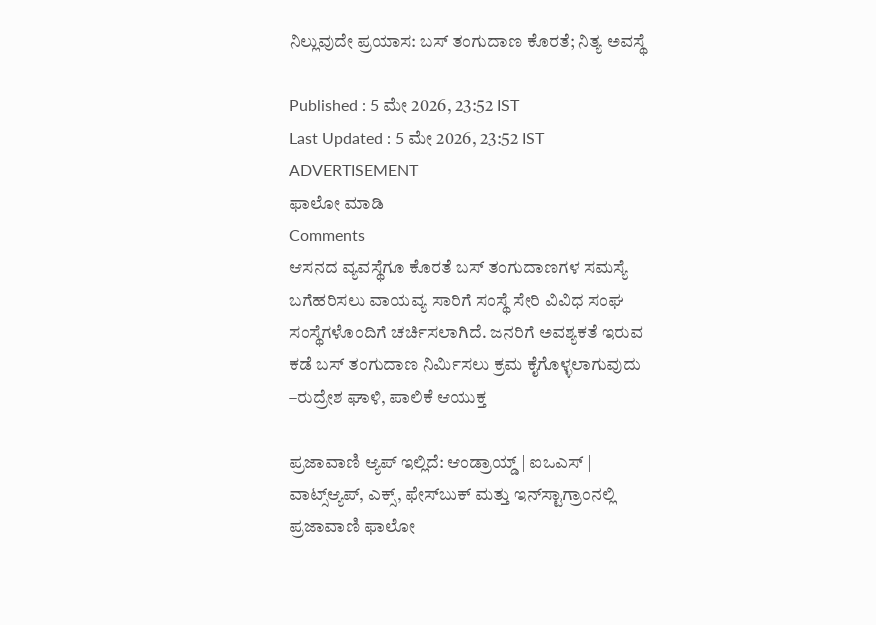ನಿಲ್ಲುವುದೇ ಪ್ರಯಾಸ: ಬಸ್‌ ತಂಗುದಾಣ ಕೊರತೆ; ನಿತ್ಯ ಅವಸ್ಥೆ

Published : 5 ಮೇ 2026, 23:52 IST
Last Updated : 5 ಮೇ 2026, 23:52 IST
ADVERTISEMENT
ಫಾಲೋ ಮಾಡಿ
Comments
ಆಸನದ ವ್ಯವಸ್ಥೆಗೂ ಕೊರತೆ ಬಸ್ ತಂಗುದಾಣಗಳ ಸಮಸ್ಯೆ ಬಗೆಹರಿಸಲು ವಾಯವ್ಯ ಸಾರಿಗೆ ಸಂಸ್ಥೆ ಸೇರಿ ವಿವಿಧ ಸಂಘ ಸಂಸ್ಥೆಗಳೊಂದಿಗೆ ಚರ್ಚಿಸಲಾಗಿದೆ. ಜನರಿಗೆ ಅವಶ್ಯಕತೆ ಇರುವ ಕಡೆ ಬಸ್ ತಂಗುದಾಣ ನಿರ್ಮಿಸಲು ಕ್ರಮ ಕೈಗೊಳ್ಳಲಾಗುವುದು –ರುದ್ರೇಶ ಘಾಳಿ, ಪಾಲಿಕೆ ಆಯುಕ್ತ

ಪ್ರಜಾವಾಣಿ ಆ್ಯಪ್ ಇಲ್ಲಿದೆ: ಆಂಡ್ರಾಯ್ಡ್ | ಐಒಎಸ್ | ವಾಟ್ಸ್ಆ್ಯಪ್, ಎಕ್ಸ್, ಫೇಸ್‌ಬುಕ್ ಮತ್ತು ಇನ್‌ಸ್ಟಾಗ್ರಾಂನಲ್ಲಿ ಪ್ರಜಾವಾಣಿ ಫಾಲೋ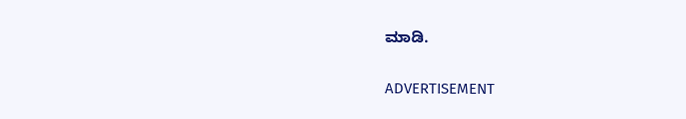ಮಾಡಿ.

ADVERTISEMENT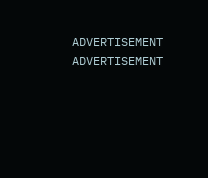ADVERTISEMENT
ADVERTISEMENT